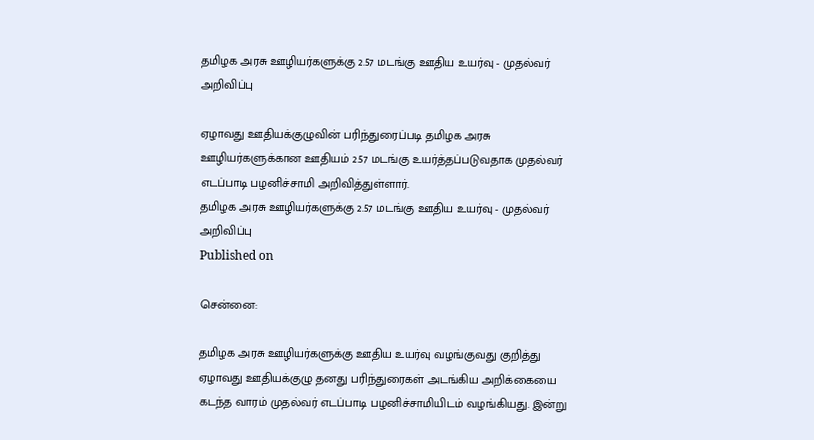தமிழக அரசு ஊழியர்களுக்கு 2.57 மடங்கு ஊதிய உயர்வு - முதல்வர் அறிவிப்பு

ஏழாவது ஊதியக்குழுவின் பரிந்துரைப்படி தமிழக அரசு ஊழியர்களுக்கான ஊதியம் 2.57 மடங்கு உயர்த்தப்படுவதாக முதல்வர் எடப்பாடி பழனிச்சாமி அறிவித்துள்ளார்.
தமிழக அரசு ஊழியர்களுக்கு 2.57 மடங்கு ஊதிய உயர்வு - முதல்வர் அறிவிப்பு
Published on

சென்னை:

தமிழக அரசு ஊழியர்களுக்கு ஊதிய உயர்வு வழங்குவது குறித்து ஏழாவது ஊதியக்குழு தனது பரிந்துரைகள் அடங்கிய அறிக்கையை கடந்த வாரம் முதல்வர் எடப்பாடி பழனிச்சாமியிடம் வழங்கியது. இன்று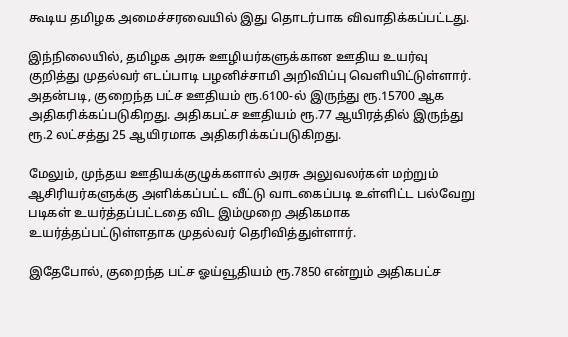கூடிய தமிழக அமைச்சரவையில் இது தொடர்பாக விவாதிக்கப்பட்டது.

இந்நிலையில், தமிழக அரசு ஊழியர்களுக்கான ஊதிய உயர்வு குறித்து முதல்வர் எடப்பாடி பழனிச்சாமி அறிவிப்பு வெளியிட்டுள்ளார். அதன்படி, குறைந்த பட்ச ஊதியம் ரூ.6100-ல் இருந்து ரூ.15700 ஆக அதிகரிக்கப்படுகிறது. அதிகபட்ச ஊதியம் ரூ.77 ஆயிரத்தில் இருந்து ரூ.2 லட்சத்து 25 ஆயிரமாக அதிகரிக்கப்படுகிறது.

மேலும், முந்தய ஊதியக்குழுக்களால் அரசு அலுவலர்கள் மற்றும் ஆசிரியர்களுக்கு அளிக்கப்பட்ட வீட்டு வாடகைப்படி உள்ளிட்ட பல்வேறு படிகள் உயர்த்தப்பட்டதை விட இம்முறை அதிகமாக உயர்த்தப்பட்டுள்ளதாக முதல்வர் தெரிவித்துள்ளார்.

இதேபோல், குறைந்த பட்ச ஓய்வூதியம் ரூ.7850 என்றும் அதிகபட்ச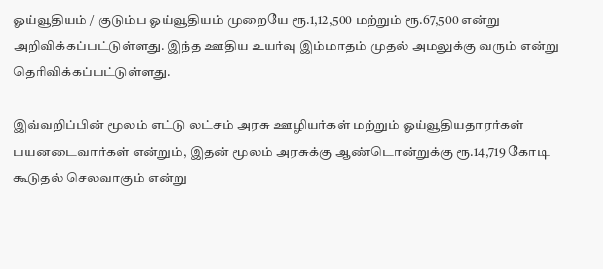ஓய்வூதியம் / குடும்ப ஓய்வூதியம் முறையே ரூ.1,12,500 மற்றும் ரூ.67,500 என்று அறிவிக்கப்பட்டுள்ளது. இந்த ஊதிய உயர்வு இம்மாதம் முதல் அமலுக்கு வரும் என்று தெரிவிக்கப்பட்டுள்ளது.

இவ்வறிப்பின் மூலம் எட்டு லட்சம் அரசு ஊழியர்கள் மற்றும் ஓய்வூதியதாரர்கள் பயனடைவார்கள் என்றும், இதன் மூலம் அரசுக்கு ஆண்டொன்றுக்கு ரூ.14,719 கோடி கூடுதல் செலவாகும் என்று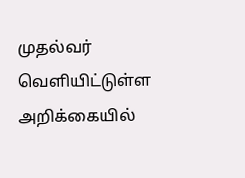முதல்வர் வெளியிட்டுள்ள அறிக்கையில்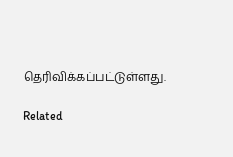தெரிவிக்கப்பட்டுள்ளது.

Related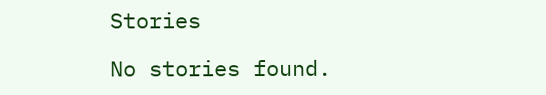Stories

No stories found.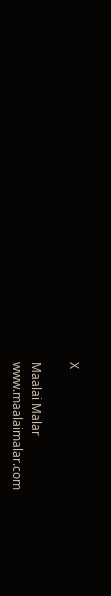X

Maalai Malar
www.maalaimalar.com